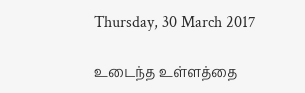Thursday, 30 March 2017

உடைந்த உள்ளத்தை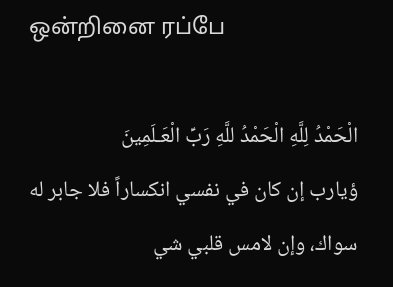ஒன்றினை ரப்பே

الْحَمْدُ لِلَّهِ الْحَمْدُ للَّهِ رَبِّ الْعَـلَمِينَ
ؤيارب إن كان في نفسي انكساراً فلا جابر له سواك، وإن لامس قلبي شي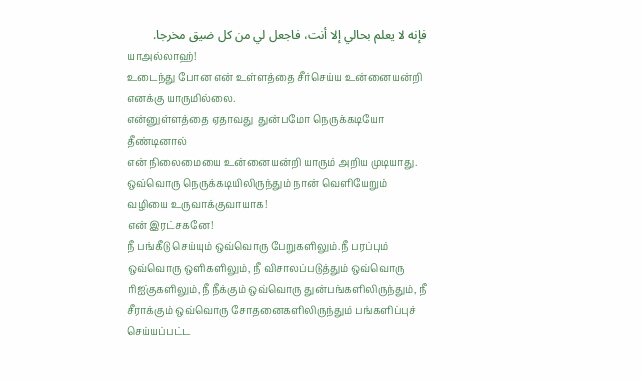فإنه لا يعلم بحالي إلا أنت، فاجعل لي من كل ضيق مخرجا.
யாஅல்லாஹ்!
உடைந்து போன என் உள்ளத்தை சீர்செய்ய உன்னையன்றி எனக்கு யாருமில்லை.
என்னுள்ளத்தை ஏதாவது  துன்பமோ நெருக்கடியோ தீண்டினால்
என் நிலைமையை உன்னையன்றி யாரும் அறிய முடியாது.
ஒவ்வொரு நெருக்கடியிலிருந்தும் நான் வெளியேறும் வழியை உருவாக்குவாயாக!
என் இரட்சகனே!
நீ பங்கீடு செய்யும் ஒவ்வொரு பேறுகளிலும்.நீ பரப்பும் ஒவ்வொரு ஒளிகளிலும், நீ விசாலப்படுத்தும் ஒவ்வொரு ரிஐ்குகளிலும்,நீ நீக்கும் ஒவ்வொரு துன்பங்களிலிருந்தும், நீ சீராக்கும் ஒவ்வொரு சோதனைகளிலிருந்தும் பங்களிப்புச் செய்யப்பட்ட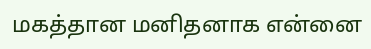மகத்தான மனிதனாக என்னை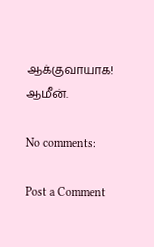ஆக்குவாயாக!
ஆமீன்.

No comments:

Post a Comment